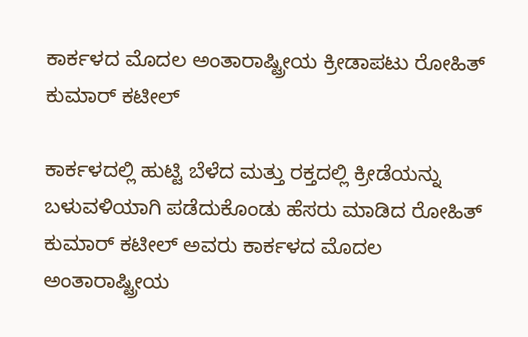ಕಾರ್ಕಳದ ಮೊದಲ ಅಂತಾರಾಷ್ಟ್ರೀಯ ಕ್ರೀಡಾಪಟು ರೋಹಿತ್‌ ಕುಮಾರ್‌ ಕಟೀಲ್‌

ಕಾರ್ಕಳದಲ್ಲಿ ಹುಟ್ಟಿ ಬೆಳೆದ ಮತ್ತು ರಕ್ತದಲ್ಲಿ ಕ್ರೀಡೆಯನ್ನು ಬಳುವಳಿಯಾಗಿ ಪಡೆದುಕೊಂಡು ಹೆಸರು ಮಾಡಿದ ರೋಹಿತ್‌ ಕುಮಾರ್‌ ಕಟೀಲ್‌ ಅವರು ಕಾರ್ಕಳದ ಮೊದಲ ಅಂತಾರಾಷ್ಟ್ರೀಯ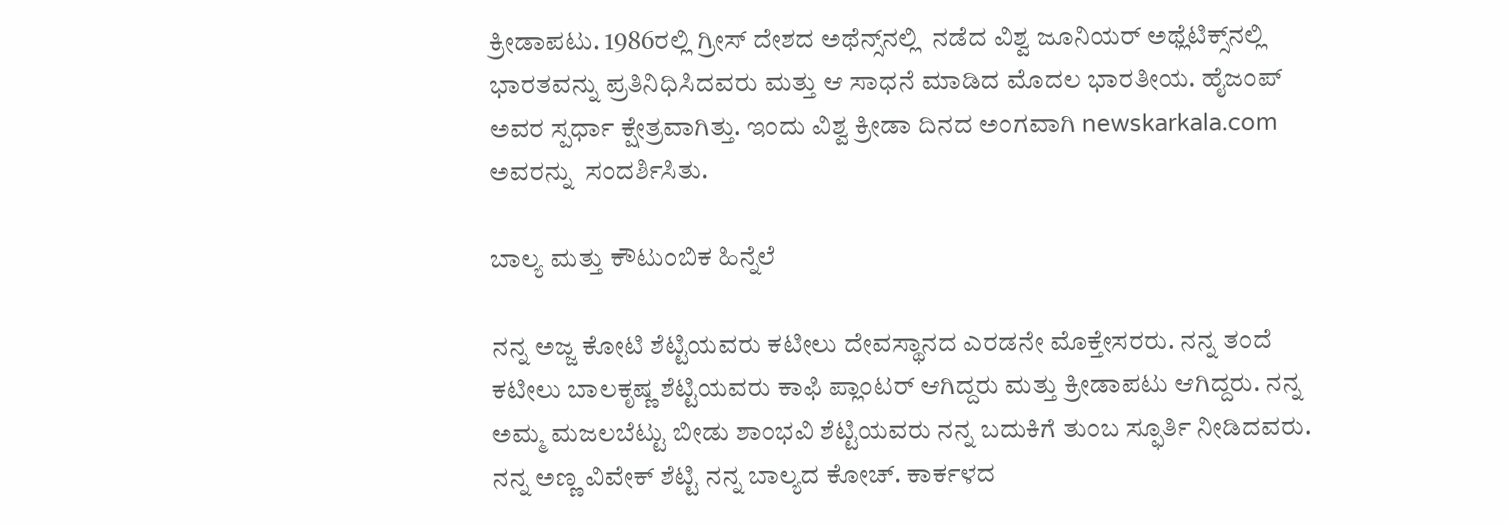ಕ್ರೀಡಾಪಟು. 1986ರಲ್ಲಿ ಗ್ರೀಸ್‌ ದೇಶದ ಅಥೆನ್ಸ್‌ನಲ್ಲಿ  ನಡೆದ ವಿಶ್ವ ಜೂನಿಯರ್‌ ಅಥ್ಲೆಟಿಕ್ಸ್‌ನಲ್ಲಿ ಭಾರತವನ್ನು ಪ್ರತಿನಿಧಿಸಿದವರು ಮತ್ತು ಆ ಸಾಧನೆ ಮಾಡಿದ ಮೊದಲ ಭಾರತೀಯ. ಹೈಜಂಪ್ ಅವರ ಸ್ಪರ್ಧಾ ಕ್ಷೇತ್ರವಾಗಿತ್ತು. ಇಂದು ವಿಶ್ವ ಕ್ರೀಡಾ ದಿನದ ಅಂಗವಾಗಿ newskarkala.com ಅವರನ್ನು  ಸಂದರ್ಶಿಸಿತು.

ಬಾಲ್ಯ ಮತ್ತು ಕೌಟುಂಬಿಕ ಹಿನ್ನೆಲೆ

ನನ್ನ ಅಜ್ಜ ಕೋಟಿ ಶೆಟ್ಟಿಯವರು ಕಟೀಲು ದೇವಸ್ಥಾನದ ಎರಡನೇ ಮೊಕ್ತೇಸರರು. ನನ್ನ ತಂದೆ ಕಟೀಲು ಬಾಲಕೃಷ್ಣ ಶೆಟ್ಟಿಯವರು ಕಾಫಿ ಪ್ಲಾಂಟರ್‌ ಆಗಿದ್ದರು ಮತ್ತು ಕ್ರೀಡಾಪಟು ಆಗಿದ್ದರು. ನನ್ನ ಅಮ್ಮ ಮಜಲಬೆಟ್ಟು ಬೀಡು ಶಾಂಭವಿ ಶೆಟ್ಟಿಯವರು ನನ್ನ ಬದುಕಿಗೆ ತುಂಬ ಸ್ಫೂರ್ತಿ ನೀಡಿದವರು. ನನ್ನ ಅಣ್ಣ ವಿವೇಕ್‌ ಶೆಟ್ಟಿ ನನ್ನ ಬಾಲ್ಯದ ಕೋಚ್. ಕಾರ್ಕಳದ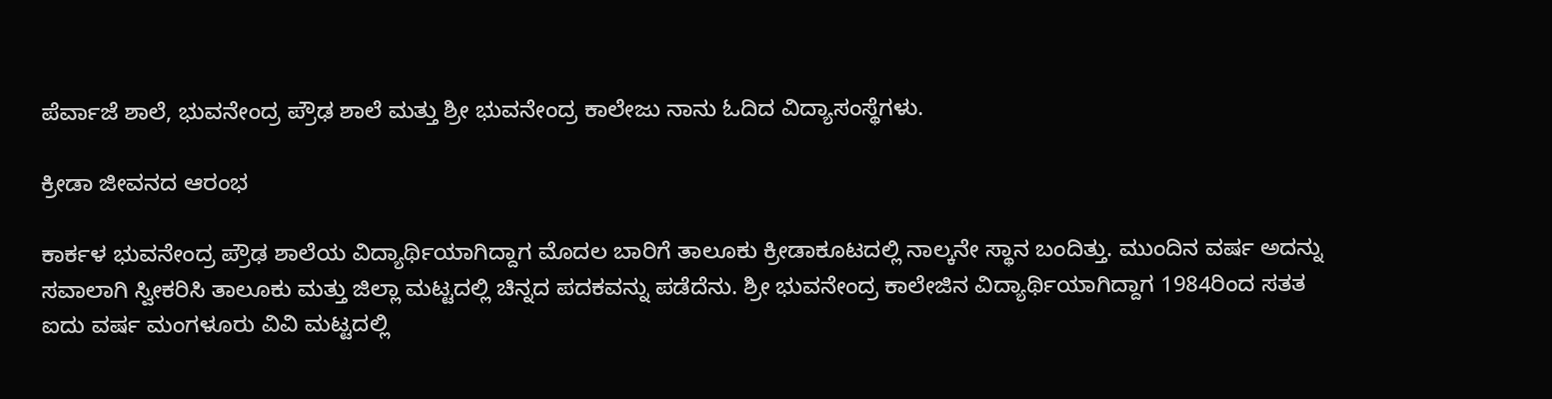ಪೆರ್ವಾಜೆ ಶಾಲೆ, ಭುವನೇಂದ್ರ ಪ್ರೌಢ ಶಾಲೆ ಮತ್ತು ಶ್ರೀ ಭುವನೇಂದ್ರ ಕಾಲೇಜು ನಾನು ಓದಿದ ವಿದ್ಯಾಸಂಸ್ಥೆಗಳು.

ಕ್ರೀಡಾ ಜೀವನದ ಆರಂಭ

ಕಾರ್ಕಳ ಭುವನೇಂದ್ರ ಪ್ರೌಢ ಶಾಲೆಯ ವಿದ್ಯಾರ್ಥಿಯಾಗಿದ್ದಾಗ ಮೊದಲ ಬಾರಿಗೆ ತಾಲೂಕು ಕ್ರೀಡಾಕೂಟದಲ್ಲಿ ನಾಲ್ಕನೇ ಸ್ಥಾನ ಬಂದಿತ್ತು. ಮುಂದಿನ ವರ್ಷ ಅದನ್ನು ಸವಾಲಾಗಿ ಸ್ವೀಕರಿಸಿ ತಾಲೂಕು ಮತ್ತು ಜಿಲ್ಲಾ ಮಟ್ಟದಲ್ಲಿ ಚಿನ್ನದ ಪದಕವನ್ನು ಪಡೆದೆನು. ಶ್ರೀ ಭುವನೇಂದ್ರ ಕಾಲೇಜಿನ ವಿದ್ಯಾರ್ಥಿಯಾಗಿದ್ದಾಗ 1984ರಿಂದ ಸತತ ಐದು ವರ್ಷ ಮಂಗಳೂರು ವಿವಿ ಮಟ್ಟದಲ್ಲಿ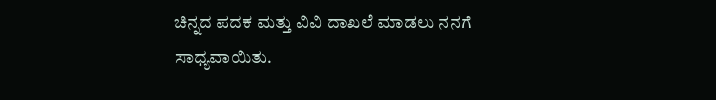ಚಿನ್ನದ ಪದಕ ಮತ್ತು ವಿವಿ ದಾಖಲೆ ಮಾಡಲು ನನಗೆ ಸಾಧ್ಯವಾಯಿತು.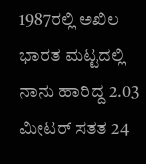1987ರಲ್ಲಿ ಅಖಿಲ ಭಾರತ ಮಟ್ಟದಲ್ಲಿ ನಾನು ಹಾರಿದ್ದ 2.03 ಮೀಟರ್‌ ಸತತ 24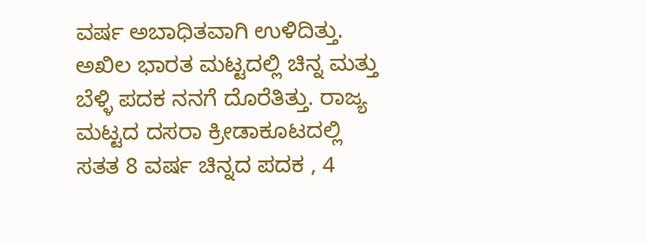ವರ್ಷ ಅಬಾಧಿತವಾಗಿ ಉಳಿದಿತ್ತು. ಅಖಿಲ ಭಾರತ ಮಟ್ಟದಲ್ಲಿ ಚಿನ್ನ ಮತ್ತು ಬೆಳ್ಳಿ ಪದಕ ನನಗೆ ದೊರೆತಿತ್ತು. ರಾಜ್ಯ ಮಟ್ಟದ ದಸರಾ ಕ್ರೀಡಾಕೂಟದಲ್ಲಿ ಸತತ 8 ವರ್ಷ ಚಿನ್ನದ ಪದಕ , 4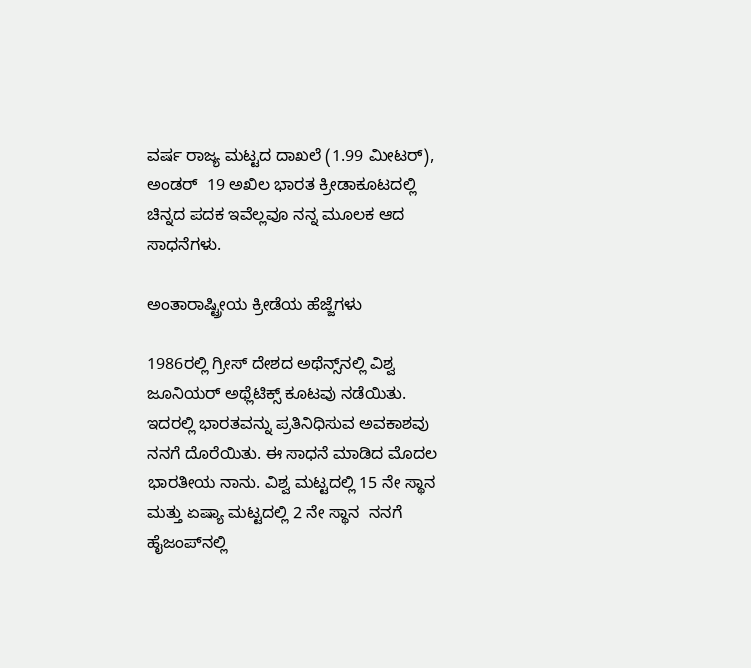ವರ್ಷ ರಾಜ್ಯ ಮಟ್ಟದ ದಾಖಲೆ (1.99 ಮೀಟರ್), ಅಂಡರ್‌  19 ಅಖಿಲ ಭಾರತ ಕ್ರೀಡಾಕೂಟದಲ್ಲಿ  ಚಿನ್ನದ ಪದಕ ಇವೆಲ್ಲವೂ ನನ್ನ ಮೂಲಕ ಆದ ಸಾಧನೆಗಳು.

ಅಂತಾರಾಷ್ಟ್ರೀಯ ಕ್ರೀಡೆಯ ಹೆಜ್ಜೆಗಳು

1986ರಲ್ಲಿ ಗ್ರೀಸ್‌ ದೇಶದ ಅಥೆನ್ಸ್‌ನಲ್ಲಿ ವಿಶ್ವ ಜೂನಿಯರ್‌ ಅಥ್ಲೆಟಿಕ್ಸ್‌ ಕೂಟವು ನಡೆಯಿತು. ಇದರಲ್ಲಿ ಭಾರತವನ್ನು ಪ್ರತಿನಿಧಿಸುವ ಅವಕಾಶವು ನನಗೆ ದೊರೆಯಿತು. ಈ ಸಾಧನೆ ಮಾಡಿದ ಮೊದಲ ಭಾರತೀಯ ನಾನು. ವಿಶ್ವ ಮಟ್ಟದಲ್ಲಿ 15 ನೇ ಸ್ಥಾನ ಮತ್ತು ಏಷ್ಯಾ ಮಟ್ಟದಲ್ಲಿ 2 ನೇ ಸ್ಥಾನ  ನನಗೆ  ಹೈಜಂಪ್‌ನಲ್ಲಿ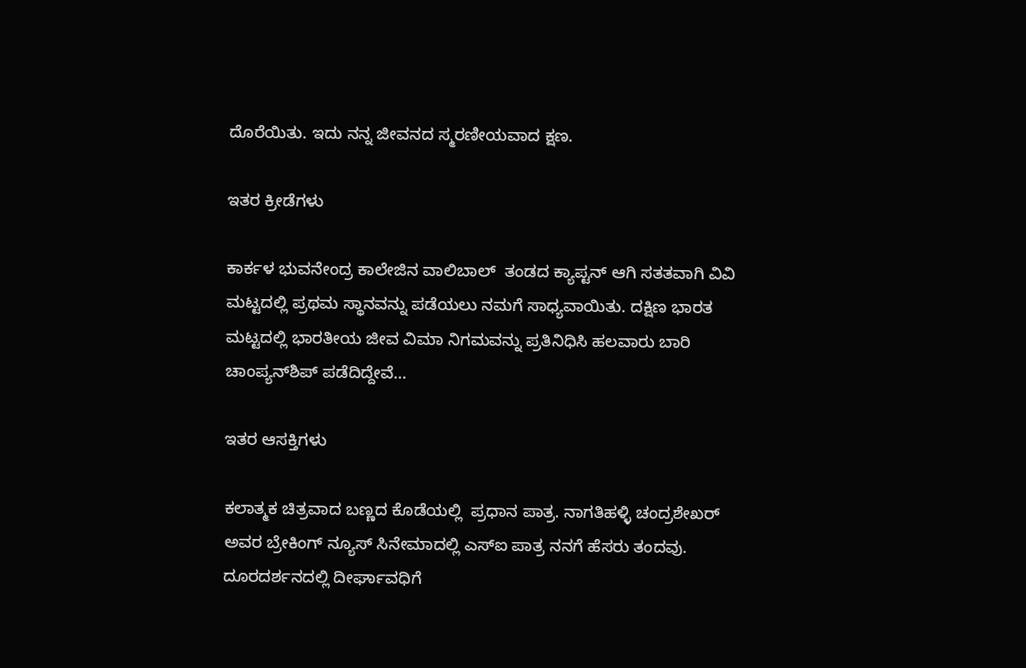ದೊರೆಯಿತು. ಇದು ನನ್ನ ಜೀವನದ ಸ್ಮರಣೀಯವಾದ ಕ್ಷಣ.

ಇತರ ಕ್ರೀಡೆಗಳು

ಕಾರ್ಕಳ ಭುವನೇಂದ್ರ ಕಾಲೇಜಿನ ವಾಲಿಬಾಲ್‌  ತಂಡದ ಕ್ಯಾಪ್ಟನ್‌ ಆಗಿ ಸತತವಾಗಿ ವಿವಿ ಮಟ್ಟದಲ್ಲಿ ಪ್ರಥಮ ಸ್ಥಾನವನ್ನು ಪಡೆಯಲು ನಮಗೆ ಸಾಧ್ಯವಾಯಿತು. ದಕ್ಷಿಣ ಭಾರತ ಮಟ್ಟದಲ್ಲಿ ಭಾರತೀಯ ಜೀವ ವಿಮಾ ನಿಗಮವನ್ನು ಪ್ರತಿನಿಧಿಸಿ ಹಲವಾರು ಬಾರಿ ಚಾಂಪ್ಯನ್‌ಶಿಪ್‌ ಪಡೆದಿದ್ದೇವೆ…

ಇತರ ಆಸಕ್ತಿಗಳು

ಕಲಾತ್ಮಕ ಚಿತ್ರವಾದ ಬಣ್ಣದ ಕೊಡೆಯಲ್ಲಿ  ಪ್ರಧಾನ ಪಾತ್ರ. ನಾಗತಿಹಳ್ಳಿ ಚಂದ್ರಶೇಖರ್‌ ಅವರ ಬ್ರೇಕಿಂಗ್‌ ನ್ಯೂಸ್‌ ಸಿನೇಮಾದಲ್ಲಿ ಎಸ್‌ಐ ಪಾತ್ರ ನನಗೆ ಹೆಸರು ತಂದವು. ದೂರದರ್ಶನದಲ್ಲಿ ದೀರ್ಘಾವಧಿಗೆ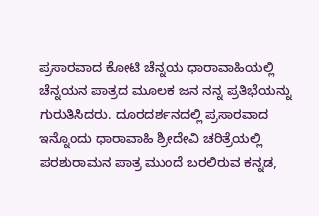ಪ್ರಸಾರವಾದ ಕೋಟಿ ಚೆನ್ನಯ ಧಾರಾವಾಹಿಯಲ್ಲಿ ಚೆನ್ನಯನ ಪಾತ್ರದ ಮೂಲಕ ಜನ ನನ್ನ ಪ್ರತಿಭೆಯನ್ನು ಗುರುತಿಸಿದರು. ದೂರದರ್ಶನದಲ್ಲಿ ಪ್ರಸಾರವಾದ ಇನ್ನೊಂದು ಧಾರಾವಾಹಿ ಶ್ರೀದೇವಿ ಚರಿತ್ರೆಯಲ್ಲಿ ಪರಶುರಾಮನ ಪಾತ್ರ ಮುಂದೆ ಬರಲಿರುವ ಕನ್ನಡ,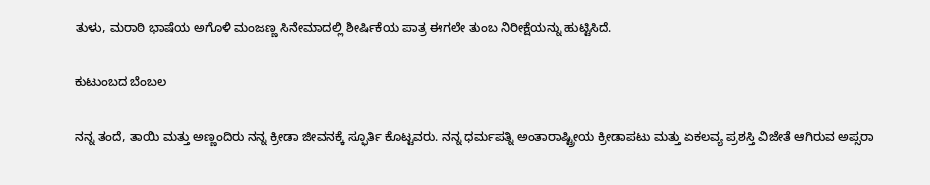ತುಳು, ಮರಾಠಿ ಭಾಷೆಯ ಅಗೊಳಿ ಮಂಜಣ್ಣ ಸಿನೇಮಾದಲ್ಲಿ ಶೀರ್ಷಿಕೆಯ ಪಾತ್ರ ಈಗಲೇ ತುಂಬ ನಿರೀಕ್ಷೆಯನ್ನು ಹುಟ್ಟಿಸಿದೆ.

ಕುಟುಂಬದ ಬೆಂಬಲ

ನನ್ನ ತಂದೆ, ತಾಯಿ ಮತ್ತು ಅಣ್ಣಂದಿರು ನನ್ನ ಕ್ರೀಡಾ ಜೀವನಕ್ಕೆ ಸ್ಫೂರ್ತಿ ಕೊಟ್ಟವರು. ನನ್ನ ಧರ್ಮಪತ್ನಿ ಅಂತಾರಾಷ್ಟ್ರೀಯ ಕ್ರೀಡಾಪಟು ಮತ್ತು ಏಕಲವ್ಯ ಪ್ರಶಸ್ತಿ ವಿಜೇತೆ ಆಗಿರುವ ಅಪ್ಸರಾ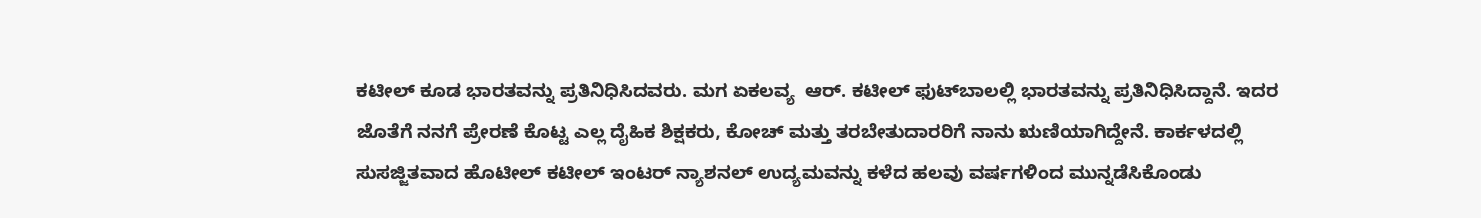ಕಟೀಲ್‌ ಕೂಡ ಭಾರತವನ್ನು ಪ್ರತಿನಿಧಿಸಿದವರು. ಮಗ ಏಕಲವ್ಯ  ಆರ್‌. ಕಟೀಲ್‌ ಫುಟ್‌ಬಾಲಲ್ಲಿ ಭಾರತವನ್ನು ಪ್ರತಿನಿಧಿಸಿದ್ದಾನೆ. ಇದರ ಜೊತೆಗೆ ನನಗೆ ಪ್ರೇರಣೆ ಕೊಟ್ಟ ಎಲ್ಲ ದೈಹಿಕ ಶಿಕ್ಷಕರು, ಕೋಚ್‌ ಮತ್ತು ತರಬೇತುದಾರರಿಗೆ ನಾನು ಋಣಿಯಾಗಿದ್ದೇನೆ. ಕಾರ್ಕಳದಲ್ಲಿ ಸುಸಜ್ಜಿತವಾದ ಹೊಟೀಲ್‌ ಕಟೀಲ್‌ ಇಂಟರ್‌ ನ್ಯಾಶನಲ್‌ ಉದ್ಯಮವನ್ನು ಕಳೆದ ಹಲವು ವರ್ಷಗಳಿಂದ ಮುನ್ನಡೆಸಿಕೊಂಡು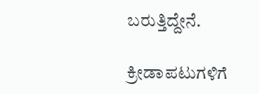ಬರುತ್ತಿದ್ದೇನೆ.

ಕ್ರೀಡಾಪಟುಗಳಿಗೆ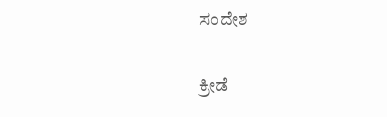ಸಂದೇಶ

ಕ್ರೀಡೆ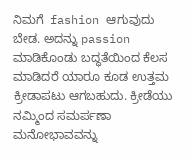ನಿಮಗೆ  fashion ಆಗುವುದು ಬೇಡ. ಅದನ್ನು passion ಮಾಡಿಕೊಂಡು ಬದ್ಧತೆಯಿಂದ ಕೆಲಸ ಮಾಡಿದರೆ ಯಾರೂ ಕೂಡ ಉತ್ತಮ ಕ್ರೀಡಾಪಟು ಆಗಬಹುದು. ಕ್ರೀಡೆಯು ನಮ್ಮಿಂದ ಸಮರ್ಪಣಾ ಮನೋಭಾವವನ್ನು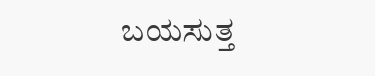ಬಯಸುತ್ತ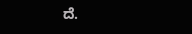ದೆ.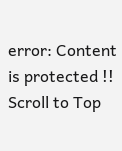error: Content is protected !!
Scroll to Top